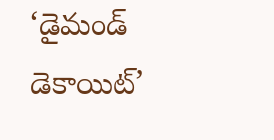‘డైమండ్ డెకాయిట్’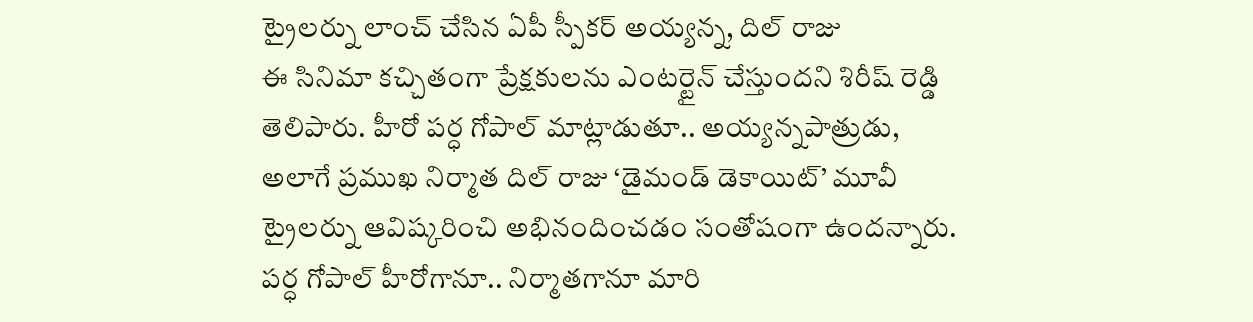ట్రైలర్ను లాంచ్ చేసిన ఏపీ స్పీకర్ అయ్యన్న, దిల్ రాజు
ఈ సినిమా కచ్చితంగా ప్రేక్షకులను ఎంటర్టైన్ చేస్తుందని శిరీష్ రెడ్డి తెలిపారు. హీరో పర్ధ గోపాల్ మాట్లాడుతూ.. అయ్యన్నపాత్రుడు, అలాగే ప్రముఖ నిర్మాత దిల్ రాజు ‘డైమండ్ డెకాయిట్’ మూవీ ట్రైలర్ను ఆవిష్కరించి అభినందించడం సంతోషంగా ఉందన్నారు.
పర్ధ గోపాల్ హీరోగానూ.. నిర్మాతగానూ మారి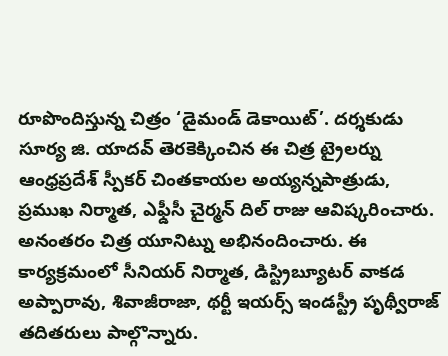రూపొందిస్తున్న చిత్రం ‘డైమండ్ డెకాయిట్’. దర్శకుడు సూర్య జి. యాదవ్ తెరకెక్కించిన ఈ చిత్ర ట్రైలర్ను ఆంధ్రప్రదేశ్ స్పీకర్ చింతకాయల అయ్యన్నపాత్రుడు, ప్రముఖ నిర్మాత, ఎఫ్డీసీ చైర్మన్ దిల్ రాజు ఆవిష్కరించారు. అనంతరం చిత్ర యూనిట్ను అభినందించారు. ఈ కార్యక్రమంలో సీనియర్ నిర్మాత, డిస్ట్రిబ్యూటర్ వాకడ అప్పారావు, శివాజీరాజా, థర్టీ ఇయర్స్ ఇండస్ట్రీ పృథ్వీరాజ్ తదితరులు పాల్గొన్నారు.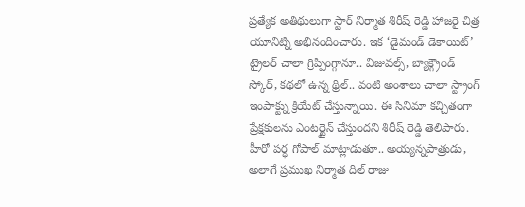ప్రత్యేక అతిథులుగా స్టార్ నిర్మాత శిరీష్ రెడ్డి హాజరై చిత్ర యూనిట్ని అభినందించారు. ఇక ‘డైమండ్ డెకాయిట్’ ట్రైలర్ చాలా గ్రిప్పింగ్గానూ.. విజువల్స్, బ్యాక్గ్రౌండ్ స్కోర్, కథలో ఉన్న థ్రిల్.. వంటి అంశాలు చాలా స్ట్రాంగ్ ఇంపాక్ట్ను క్రియేట్ చేస్తున్నాయి. ఈ సినిమా కచ్చితంగా ప్రేక్షకులను ఎంటర్టైన్ చేస్తుందని శిరీష్ రెడ్డి తెలిపారు. హీరో పర్ధ గోపాల్ మాట్లాడుతూ.. అయ్యన్నపాత్రుడు, అలాగే ప్రముఖ నిర్మాత దిల్ రాజు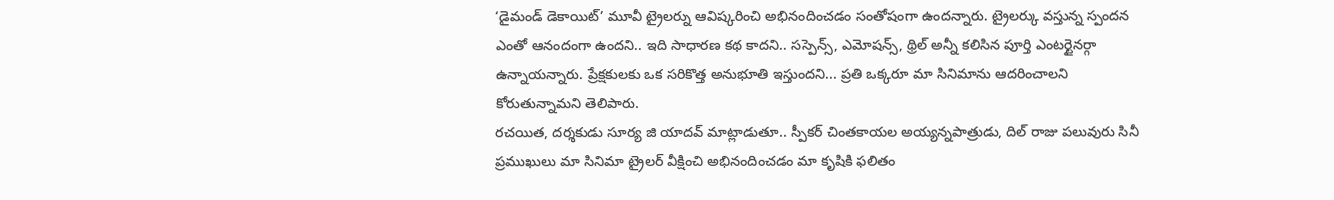‘డైమండ్ డెకాయిట్’ మూవీ ట్రైలర్ను ఆవిష్కరించి అభినందించడం సంతోషంగా ఉందన్నారు. ట్రైలర్కు వస్తున్న స్పందన ఎంతో ఆనందంగా ఉందని.. ఇది సాధారణ కథ కాదని.. సస్పెన్స్, ఎమోషన్స్, థ్రిల్ అన్నీ కలిసిన పూర్తి ఎంటర్టైనర్గా ఉన్నాయన్నారు. ప్రేక్షకులకు ఒక సరికొత్త అనుభూతి ఇస్తుందని... ప్రతి ఒక్కరూ మా సినిమాను ఆదరించాలని కోరుతున్నామని తెలిపారు.
రచయిత, దర్శకుడు సూర్య జి యాదవ్ మాట్లాడుతూ.. స్పీకర్ చింతకాయల అయ్యన్నపాత్రుడు, దిల్ రాజు పలువురు సినీ ప్రముఖులు మా సినిమా ట్రైలర్ వీక్షించి అభినందించడం మా కృషికి ఫలితం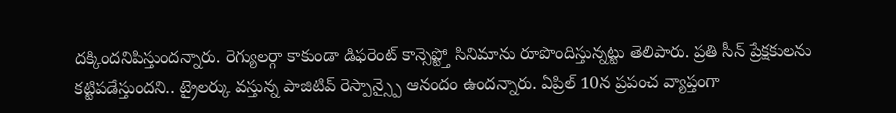దక్కిందనిపిస్తుందన్నారు. రెగ్యులర్గా కాకుండా డిఫరెంట్ కాన్సెప్ట్తో సినిమాను రూపొందిస్తున్నట్టు తెలిపారు. ప్రతి సీన్ ప్రేక్షకులను కట్టిపడేస్తుందని.. ట్రైలర్కు వస్తున్న పాజిటివ్ రెస్పాన్స్పై ఆనందం ఉందన్నారు. ఏప్రిల్ 10న ప్రపంచ వ్యాప్తంగా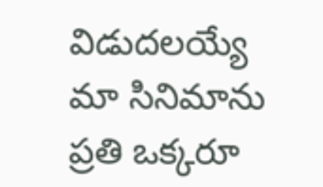విడుదలయ్యే మా సినిమాను ప్రతి ఒక్కరూ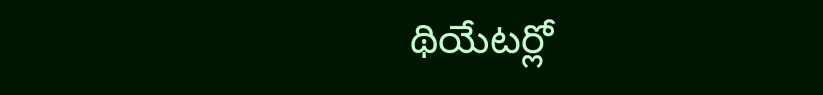థియేటర్లో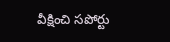వీక్షించి సపోర్టు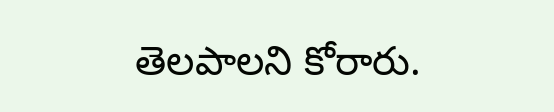తెలపాలని కోరారు.